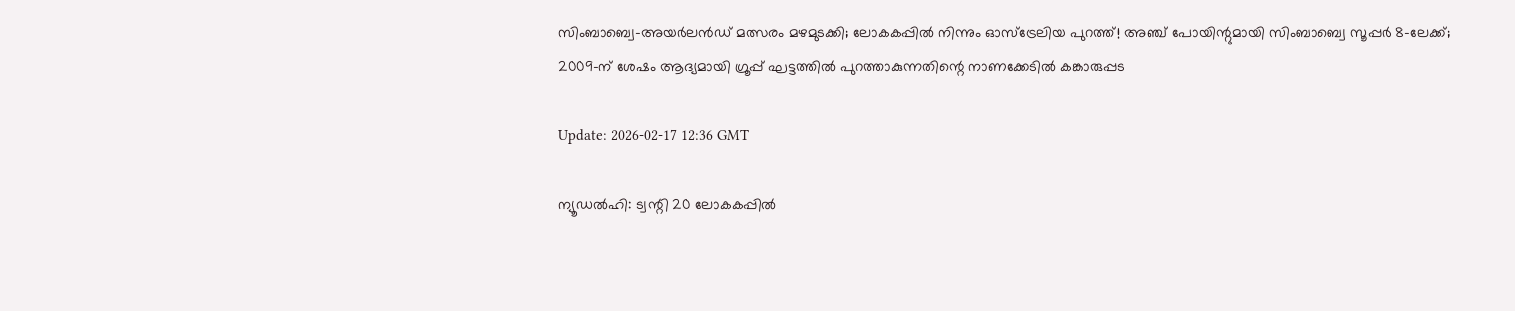സിംബാബ്വെ-അയര്‍ലന്‍ഡ് മത്സരം മഴമുടക്കി; ലോകകപ്പില്‍ നിന്നും ഓസ്‌ട്രേലിയ പുറത്ത്! അഞ്ച് പോയിന്റുമായി സിംബാബ്വെ സൂപ്പര്‍ 8-ലേക്ക്; 2009-ന് ശേഷം ആദ്യമായി ഗ്രൂപ്പ് ഘട്ടത്തില്‍ പുറത്താകുന്നതിന്റെ നാണക്കേടില്‍ കങ്കാരുപ്പട

Update: 2026-02-17 12:36 GMT

ന്യൂഡല്‍ഹി: ട്വന്റി 20 ലോകകപ്പില്‍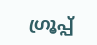ഗ്രൂപ്പ്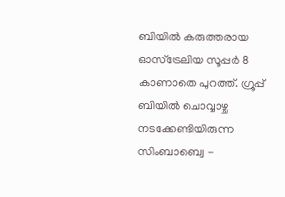ബിയില്‍ കരുത്തരായ ഓസ്‌ട്രേലിയ സൂപ്പര്‍ 8 കാണാതെ പുറത്ത്. ഗ്രൂപ്പ് ബിയില്‍ ചൊവ്വാഴ്ച നടക്കേണ്ടിയിരുന്ന സിംബാബ്വെ -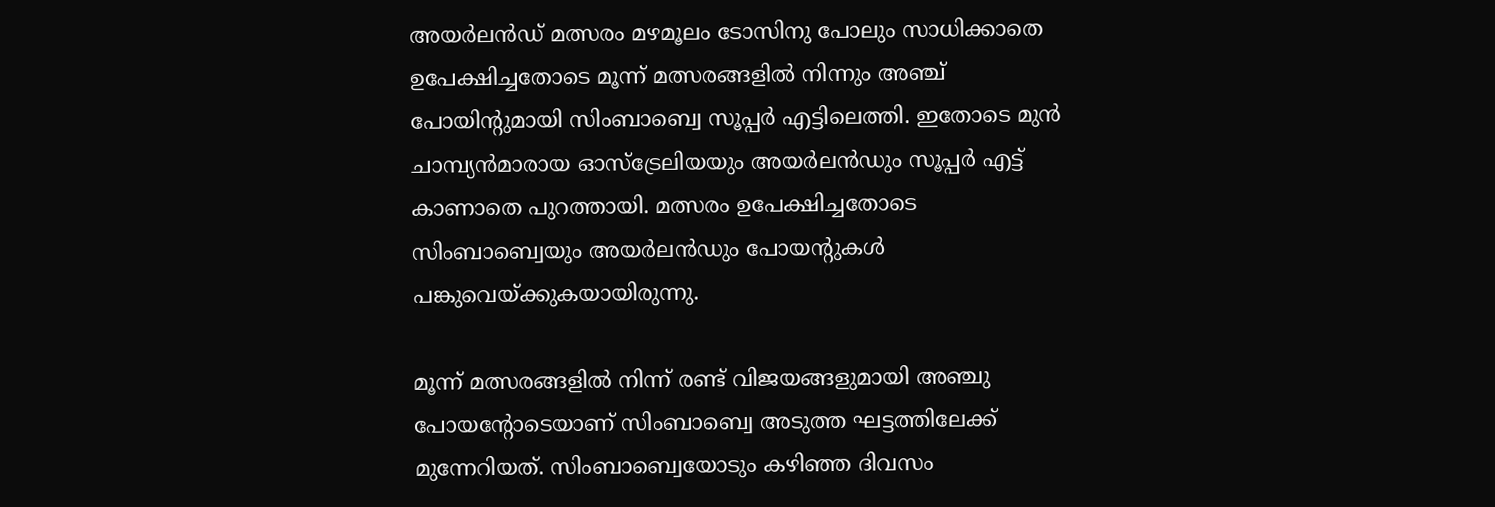അയര്‍ലന്‍ഡ് മത്സരം മഴമൂലം ടോസിനു പോലും സാധിക്കാതെ ഉപേക്ഷിച്ചതോടെ മൂന്ന് മത്സരങ്ങളില്‍ നിന്നും അഞ്ച് പോയിന്റുമായി സിംബാബ്വെ സൂപ്പര്‍ എട്ടിലെത്തി. ഇതോടെ മുന്‍ ചാമ്പ്യന്‍മാരായ ഓസ്ട്രേലിയയും അയര്‍ലന്‍ഡും സൂപ്പര്‍ എട്ട് കാണാതെ പുറത്തായി. മത്സരം ഉപേക്ഷിച്ചതോടെ സിംബാബ്വെയും അയര്‍ലന്‍ഡും പോയന്റുകള്‍ പങ്കുവെയ്ക്കുകയായിരുന്നു.

മൂന്ന് മത്സരങ്ങളില്‍ നിന്ന് രണ്ട് വിജയങ്ങളുമായി അഞ്ചു പോയന്റോടെയാണ് സിംബാബ്വെ അടുത്ത ഘട്ടത്തിലേക്ക് മുന്നേറിയത്. സിംബാബ്വെയോടും കഴിഞ്ഞ ദിവസം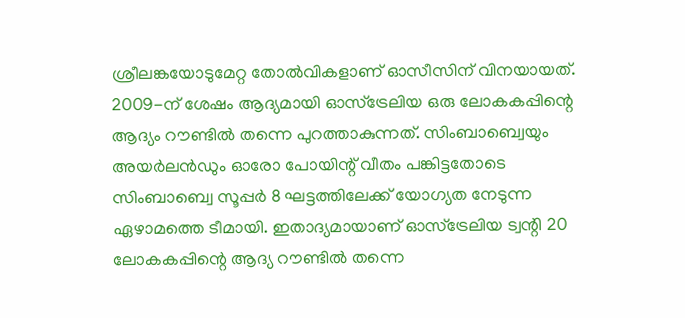ശ്രീലങ്കയോടുമേറ്റ തോല്‍വികളാണ് ഓസീസിന് വിനയായത്. 2009-ന് ശേഷം ആദ്യമായി ഓസ്‌ട്രേലിയ ഒരു ലോകകപ്പിന്റെ ആദ്യം റൗണ്ടില്‍ തന്നെ പുറത്താകുന്നത്. സിംബാബ്വെയും അയര്‍ലന്‍ഡും ഓരോ പോയിന്റ് വീതം പങ്കിട്ടതോടെ സിംബാബ്വെ സൂപ്പര്‍ 8 ഘട്ടത്തിലേക്ക് യോഗ്യത നേടുന്ന ഏഴാമത്തെ ടീമായി. ഇതാദ്യമായാണ് ഓസ്ട്രേലിയ ട്വന്റി 20 ലോകകപ്പിന്റെ ആദ്യ റൗണ്ടില്‍ തന്നെ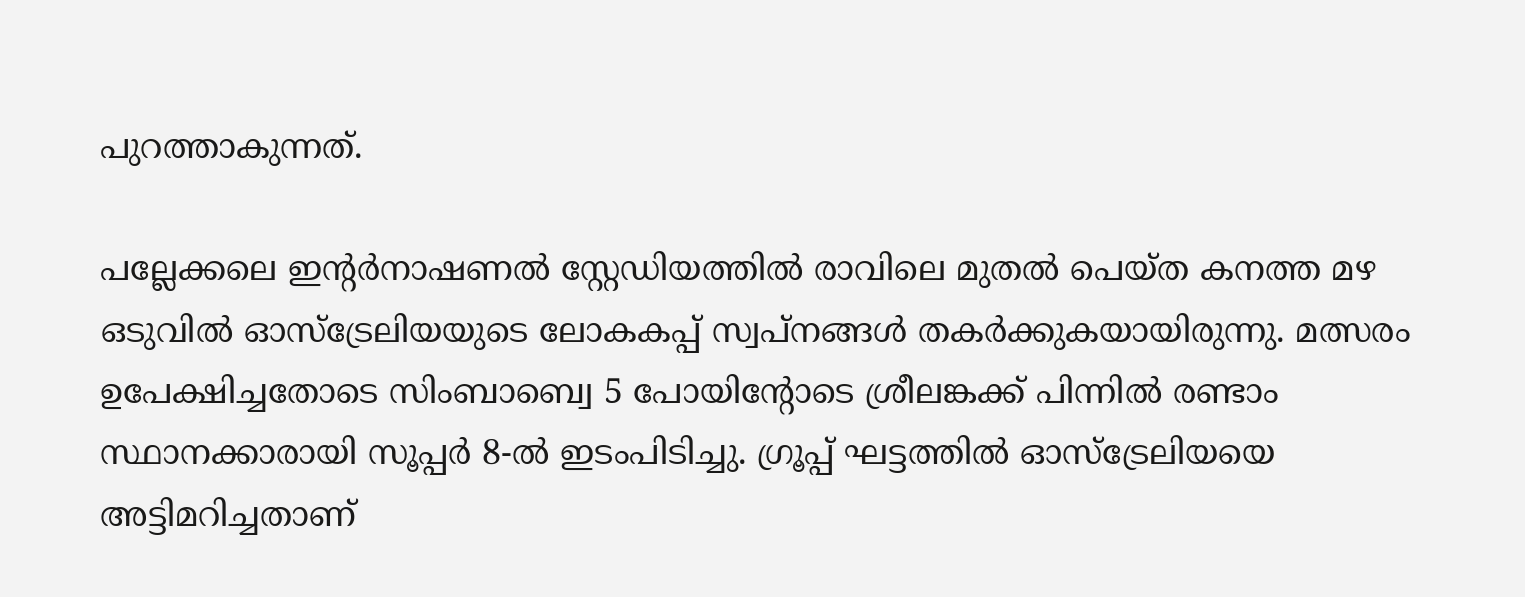പുറത്താകുന്നത്.

പല്ലേക്കലെ ഇന്റര്‍നാഷണല്‍ സ്റ്റേഡിയത്തില്‍ രാവിലെ മുതല്‍ പെയ്ത കനത്ത മഴ ഒടുവില്‍ ഓസ്ട്രേലിയയുടെ ലോകകപ്പ് സ്വപ്നങ്ങള്‍ തകര്‍ക്കുകയായിരുന്നു. മത്സരം ഉപേക്ഷിച്ചതോടെ സിംബാബ്വെ 5 പോയിന്റോടെ ശ്രീലങ്കക്ക് പിന്നില്‍ രണ്ടാം സ്ഥാനക്കാരായി സൂപ്പര്‍ 8-ല്‍ ഇടംപിടിച്ചു. ഗ്രൂപ്പ് ഘട്ടത്തില്‍ ഓസ്ട്രേലിയയെ അട്ടിമറിച്ചതാണ്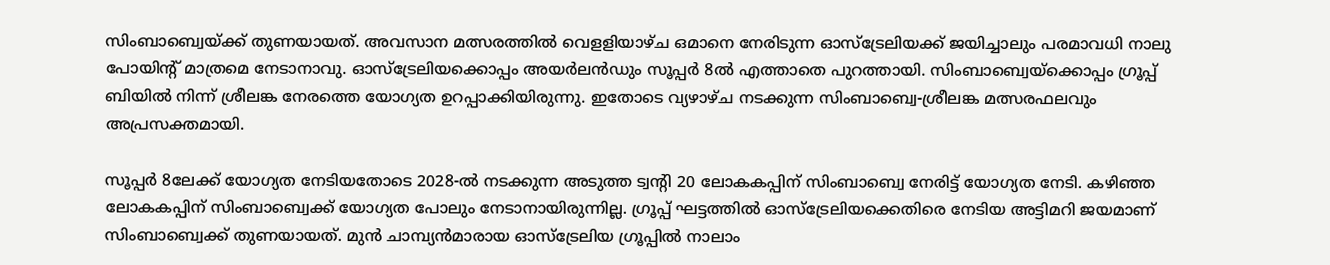സിംബാബ്വെയ്ക്ക് തുണയായത്. അവസാന മത്സരത്തില്‍ വെളളിയാഴ്ച ഒമാനെ നേരിടുന്ന ഓസ്‌ട്രേലിയക്ക് ജയിച്ചാലും പരമാവധി നാലു പോയിന്റ് മാത്രമെ നേടാനാവു. ഓസ്‌ട്രേലിയക്കൊപ്പം അയര്‍ലന്‍ഡും സൂപ്പര്‍ 8ല്‍ എത്താതെ പുറത്തായി. സിംബാബ്വെയ്‌ക്കൊപ്പം ഗ്രൂപ്പ് ബിയില്‍ നിന്ന് ശ്രീലങ്ക നേരത്തെ യോഗ്യത ഉറപ്പാക്കിയിരുന്നു. ഇതോടെ വ്യഴാഴ്ച നടക്കുന്ന സിംബാബ്വെ-ശ്രീലങ്ക മത്സരഫലവും അപ്രസക്തമായി.

സൂപ്പര്‍ 8ലേക്ക് യോഗ്യത നേടിയതോടെ 2028-ല്‍ നടക്കുന്ന അടുത്ത ട്വന്റി 20 ലോകകപ്പിന് സിംബാബ്വെ നേരിട്ട് യോഗ്യത നേടി. കഴിഞ്ഞ ലോകകപ്പിന് സിംബാബ്വെക്ക് യോഗ്യത പോലും നേടാനായിരുന്നില്ല. ഗ്രൂപ്പ് ഘട്ടത്തില്‍ ഓസ്‌ട്രേലിയക്കെതിരെ നേടിയ അട്ടിമറി ജയമാണ് സിംബാബ്വെക്ക് തുണയായത്. മുന്‍ ചാമ്പ്യന്‍മാരായ ഓസ്‌ട്രേലിയ ഗ്രൂപ്പില്‍ നാലാം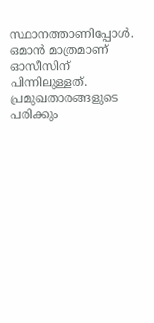സ്ഥാനത്താണിപ്പോള്‍. ഒമാന്‍ മാത്രമാണ് ഓസീസിന് പിന്നിലുള്ളത്. പ്രമുഖതാരങ്ങളുടെ പരിക്കും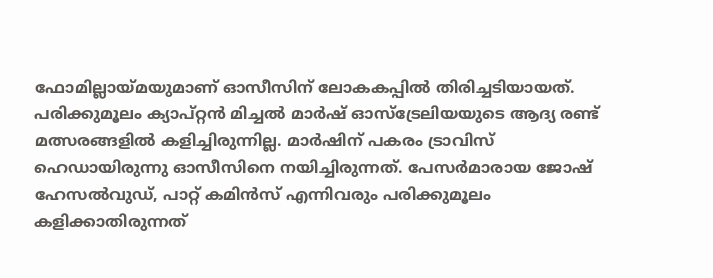ഫോമില്ലായ്മയുമാണ് ഓസീസിന് ലോകകപ്പില്‍ തിരിച്ചടിയായത്. പരിക്കുമൂലം ക്യാപ്റ്റന്‍ മിച്ചല്‍ മാര്‍ഷ് ഓസ്‌ട്രേലിയയുടെ ആദ്യ രണ്ട് മത്സരങ്ങളില്‍ കളിച്ചിരുന്നില്ല. മാര്‍ഷിന് പകരം ട്രാവിസ് ഹെഡായിരുന്നു ഓസീസിനെ നയിച്ചിരുന്നത്. പേസര്‍മാരായ ജോഷ് ഹേസല്‍വുഡ്, പാറ്റ് കമിന്‍സ് എന്നിവരും പരിക്കുമൂലം കളിക്കാതിരുന്നത്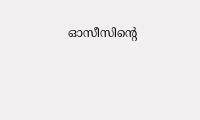ഓസീസിന്റെ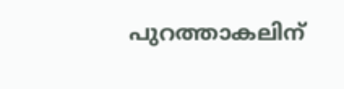പുറത്താകലിന്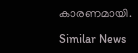കാരണമായി.

Similar News